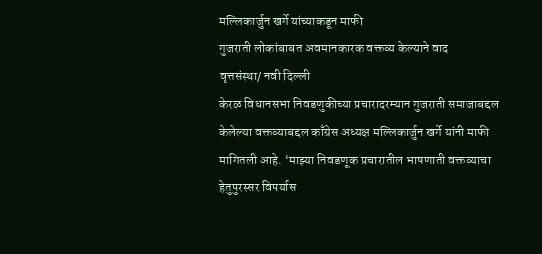मल्लिकार्जुन खर्गे यांच्याकडून माफी
गुजराती लोकांबाबत अवमानकारक वक्तव्य केल्याने वाद
वृत्तसंस्था/ नवी दिल्ली
केरळ विधानसभा निवडणुकीच्या प्रचारादरम्यान गुजराती समाजाबद्दल केलेल्या वक्तव्याबद्दल काँग्रेस अध्यक्ष मल्लिकार्जुन खर्गे यांनी माफी मागितली आहे. ‘माझ्या निवडणूक प्रचारातील भाषणाती वक्तव्याचा हेतुपुरस्सर विपर्यास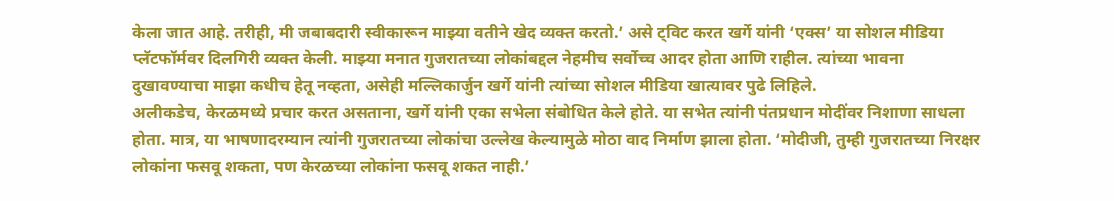केला जात आहे. तरीही, मी जबाबदारी स्वीकारून माझ्या वतीने खेद व्यक्त करतो.’ असे ट्विट करत खर्गे यांनी ‘एक्स’ या सोशल मीडिया प्लॅटफॉर्मवर दिलगिरी व्यक्त केली. माझ्या मनात गुजरातच्या लोकांबद्दल नेहमीच सर्वोच्च आदर होता आणि राहील. त्यांच्या भावना दुखावण्याचा माझा कधीच हेतू नव्हता, असेही मल्लिकार्जुन खर्गे यांनी त्यांच्या सोशल मीडिया खात्यावर पुढे लिहिले.
अलीकडेच, केरळमध्ये प्रचार करत असताना, खर्गे यांनी एका सभेला संबोधित केले होते. या सभेत त्यांनी पंतप्रधान मोदींवर निशाणा साधला होता. मात्र, या भाषणादरम्यान त्यांनी गुजरातच्या लोकांचा उल्लेख केल्यामुळे मोठा वाद निर्माण झाला होता. ‘मोदीजी, तुम्ही गुजरातच्या निरक्षर लोकांना फसवू शकता, पण केरळच्या लोकांना फसवू शकत नाही.’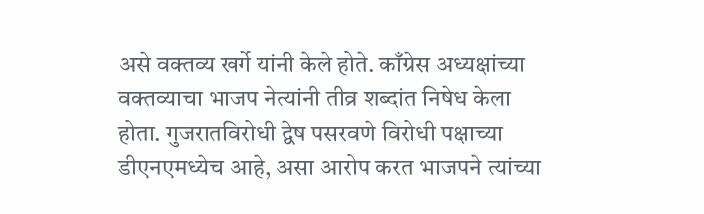असे वक्तव्य खर्गे यांनी केले होते. काँग्रेस अध्यक्षांच्या वक्तव्याचा भाजप नेत्यांनी तीव्र शब्दांत निषेध केला होता. गुजरातविरोधी द्वेष पसरवणे विरोधी पक्षाच्या डीएनएमध्येच आहे, असा आरोप करत भाजपने त्यांच्या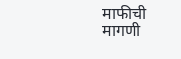माफीची मागणी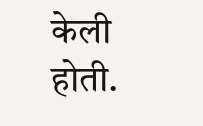केली होती.